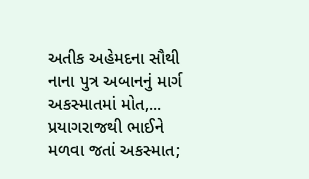અતીક અહેમદના સૌથી નાના પુત્ર અબાનનું માર્ગ અકસ્માતમાં મોત,...
પ્રયાગરાજથી ભાઈને મળવા જતાં અકસ્માત;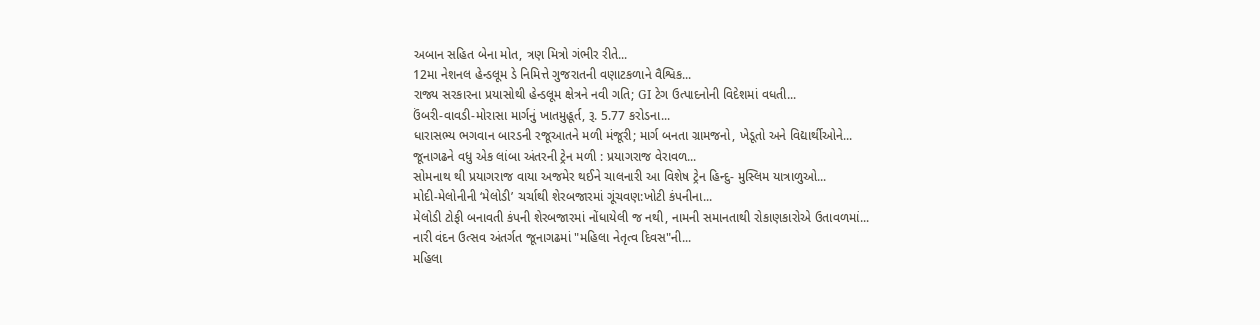અબાન સહિત બેના મોત, ત્રણ મિત્રો ગંભીર રીતે...
12મા નેશનલ હેન્ડલૂમ ડે નિમિત્તે ગુજરાતની વણાટકળાને વૈશ્વિક...
રાજ્ય સરકારના પ્રયાસોથી હેન્ડલૂમ ક્ષેત્રને નવી ગતિ; GI ટેગ ઉત્પાદનોની વિદેશમાં વધતી...
ઉંબરી-વાવડી-મોરાસા માર્ગનું ખાતમુહૂર્ત, રૂ. 5.77 કરોડના...
ધારાસભ્ય ભગવાન બારડની રજૂઆતને મળી મંજૂરી; માર્ગ બનતા ગ્રામજનો, ખેડૂતો અને વિદ્યાર્થીઓને...
જૂનાગઢને વધુ એક લાંબા અંતરની ટ્રેન મળી : પ્રયાગરાજ વેરાવળ...
સોમનાથ થી પ્રયાગરાજ વાયા અજમેર થઈને ચાલનારી આ વિશેષ ટ્રેન હિન્દુ- મુસ્લિમ યાત્રાળુઓ...
મોદી-મેલોનીની ‘મેલોડી’ ચર્ચાથી શેરબજારમાં ગૂંચવણ:ખોટી કંપનીના...
મેલોડી ટોફી બનાવતી કંપની શેરબજારમાં નોંધાયેલી જ નથી, નામની સમાનતાથી રોકાણકારોએ ઉતાવળમાં...
નારી વંદન ઉત્સવ અંતર્ગત જૂનાગઢમાં "મહિલા નેતૃત્વ દિવસ"ની...
મહિલા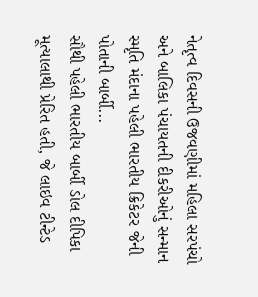નેતૃત્વ દિવસની ઉજવણીમાં મહિલા સરપંચો અને બાલિકા પંચાયતની દીકરીઓનું સન્માન
સ્મૃતિ મંદાના પહેલી ભારતીય ક્રિકેટર જેની પોતાની બાર્બી...
સૌથી પહેલી ભારતીય બાર્બી ડોલ દીપિકા મૂત્યાલાથી પ્રેરિત હતી, જે લાઇવ ટીન્ટેડ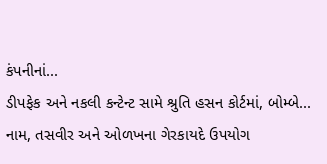કંપનીનાં...
ડીપફેક અને નકલી કન્ટેન્ટ સામે શ્રુતિ હસન કોર્ટમાં, બોમ્બે...
નામ, તસવીર અને ઓળખના ગેરકાયદે ઉપયોગ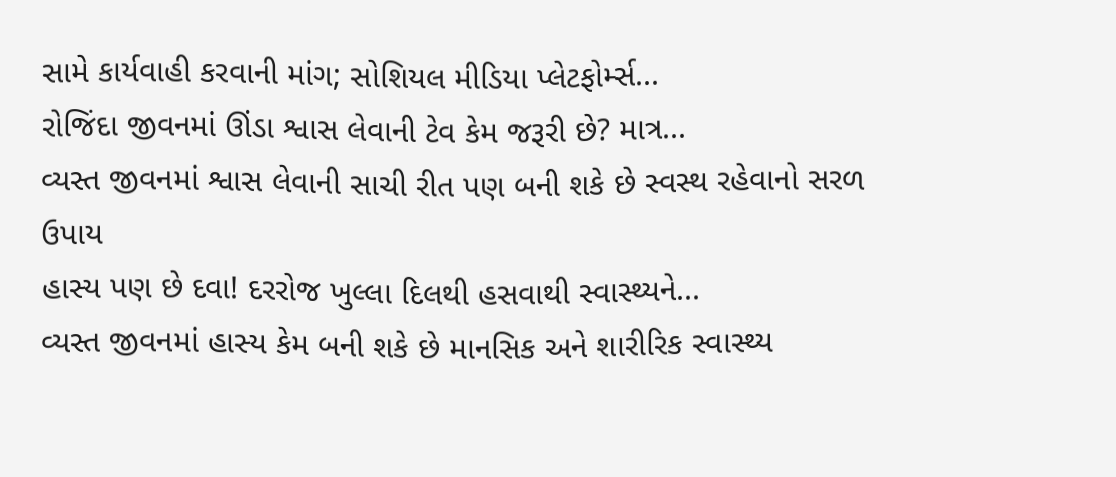સામે કાર્યવાહી કરવાની માંગ; સોશિયલ મીડિયા પ્લેટફોર્મ્સ...
રોજિંદા જીવનમાં ઊંડા શ્વાસ લેવાની ટેવ કેમ જરૂરી છે? માત્ર...
વ્યસ્ત જીવનમાં શ્વાસ લેવાની સાચી રીત પણ બની શકે છે સ્વસ્થ રહેવાનો સરળ ઉપાય
હાસ્ય પણ છે દવા! દરરોજ ખુલ્લા દિલથી હસવાથી સ્વાસ્થ્યને...
વ્યસ્ત જીવનમાં હાસ્ય કેમ બની શકે છે માનસિક અને શારીરિક સ્વાસ્થ્ય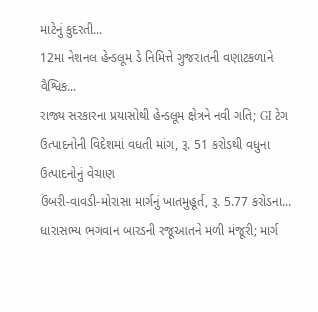માટેનું કુદરતી...
12મા નેશનલ હેન્ડલૂમ ડે નિમિત્તે ગુજરાતની વણાટકળાને વૈશ્વિક...
રાજ્ય સરકારના પ્રયાસોથી હેન્ડલૂમ ક્ષેત્રને નવી ગતિ; GI ટેગ ઉત્પાદનોની વિદેશમાં વધતી માંગ, રૂ. 51 કરોડથી વધુના ઉત્પાદનોનું વેચાણ
ઉંબરી-વાવડી-મોરાસા માર્ગનું ખાતમુહૂર્ત, રૂ. 5.77 કરોડના...
ધારાસભ્ય ભગવાન બારડની રજૂઆતને મળી મંજૂરી; માર્ગ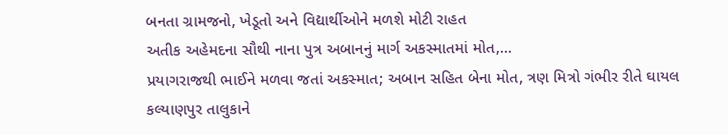બનતા ગ્રામજનો, ખેડૂતો અને વિદ્યાર્થીઓને મળશે મોટી રાહત
અતીક અહેમદના સૌથી નાના પુત્ર અબાનનું માર્ગ અકસ્માતમાં મોત,...
પ્રયાગરાજથી ભાઈને મળવા જતાં અકસ્માત; અબાન સહિત બેના મોત, ત્રણ મિત્રો ગંભીર રીતે ઘાયલ
કલ્યાણપુર તાલુકાને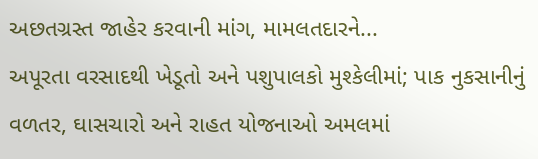અછતગ્રસ્ત જાહેર કરવાની માંગ, મામલતદારને...
અપૂરતા વરસાદથી ખેડૂતો અને પશુપાલકો મુશ્કેલીમાં; પાક નુકસાનીનું વળતર, ઘાસચારો અને રાહત યોજનાઓ અમલમાં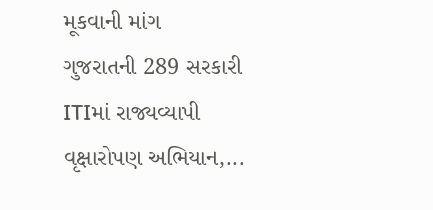મૂકવાની માંગ
ગુજરાતની 289 સરકારી ITIમાં રાજ્યવ્યાપી વૃક્ષારોપણ અભિયાન,...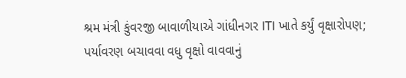શ્રમ મંત્રી કુંવરજી બાવાળીયાએ ગાંધીનગર ITI ખાતે કર્યું વૃક્ષારોપણ; પર્યાવરણ બચાવવા વધુ વૃક્ષો વાવવાનું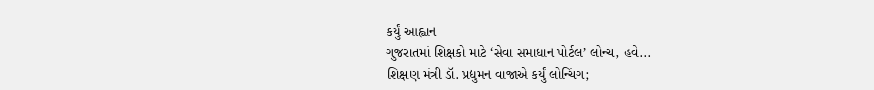કર્યું આહ્વાન
ગુજરાતમાં શિક્ષકો માટે ‘સેવા સમાધાન પોર્ટલ’ લોન્ચ, હવે...
શિક્ષણ મંત્રી ડૉ. પ્રદ્યુમન વાજાએ કર્યું લોન્ચિંગ;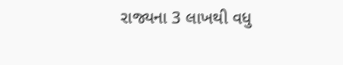રાજ્યના 3 લાખથી વધુ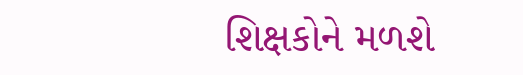શિક્ષકોને મળશે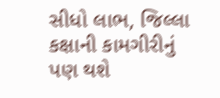સીધો લાભ, જિલ્લા કક્ષાની કામગીરીનું પણ થશે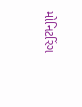મોનિટરિંગ